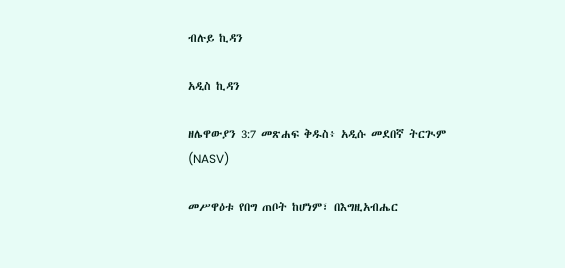ብሉይ ኪዳን

አዲስ ኪዳን

ዘሌዋውያን 3:7 መጽሐፍ ቅዱስ፥ አዲሱ መደበኛ ትርጒም (NASV)

መሥዋዕቱ የበግ ጠቦት ከሆነም፣ በእግዚአብሔር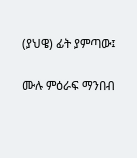(ያህዌ) ፊት ያምጣው፤

ሙሉ ምዕራፍ ማንበብ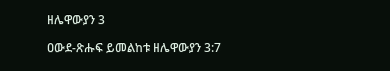ዘሌዋውያን 3

ዐውደ-ጽሑፍ ይመልከቱ ዘሌዋውያን 3:7